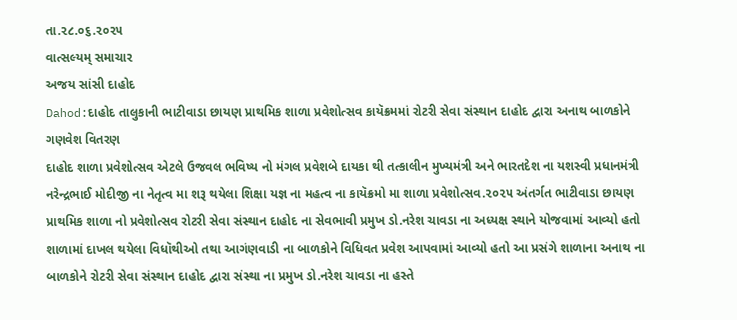તા.૨૮.૦૬.૨૦૨૫
વાત્સલ્યમ્ સમાચાર
અજય સાંસી દાહોદ
Dahod:દાહોદ તાલુકાની ભાટીવાડા છાયણ પ્રાથમિક શાળા પ્રવેશોત્સવ કાયૅક્રમમાં રોટરી સેવા સંસ્થાન દાહોદ દ્વારા અનાથ બાળકોને ગણવેશ વિતરણ
દાહોદ શાળા પ્રવેશોત્સવ એટલે ઉજવલ ભવિષ્ય નો મંગલ પ્રવેશબે દાયકા થી તત્કાલીન મુખ્યમંત્રી અને ભારતદેશ ના યશસ્વી પ્રધાનમંત્રી નરેન્દ્રભાઈ મોદીજી ના નેતૃત્વ મા શરૂ થયેલા શિક્ષા યજ્ઞ ના મહત્વ ના કાયૅક્રમો મા શાળા પ્રવેશોત્સવ.૨૦૨૫ અંતર્ગત ભાટીવાડા છાયણ પ્રાથમિક શાળા નો પ્રવેશોત્સવ રોટરી સેવા સંસ્થાન દાહોદ ના સેવભાવી પ્રમુખ ડો.નરેશ ચાવડા ના અધ્યક્ષ સ્થાને યોજવામાં આવ્યો હતો શાળામાં દાખલ થયેલા વિધૉથીઓ તથા આગંણવાડી ના બાળકોને વિધિવત પ્રવેશ આપવામાં આવ્યો હતો આ પ્રસંગે શાળાના અનાથ ના બાળકોને રોટરી સેવા સંસ્થાન દાહોદ દ્વારા સંસ્થા ના પ્રમુખ ડો.નરેશ ચાવડા ના હસ્તે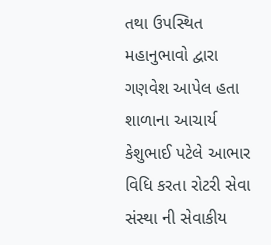તથા ઉપસ્થિત મહાનુભાવો દ્વારા ગણવેશ આપેલ હતા શાળાના આચાર્ય કેશુભાઈ પટેલે આભાર વિધિ કરતા રોટરી સેવા સંસ્થા ની સેવાકીય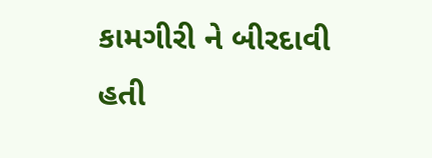કામગીરી ને બીરદાવી હતી